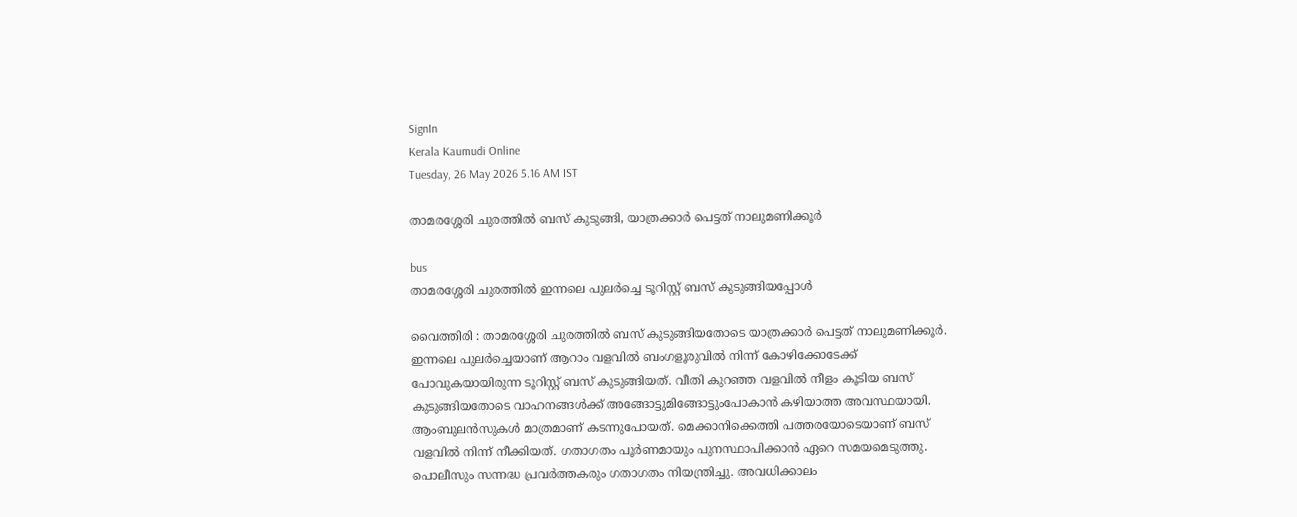SignIn
Kerala Kaumudi Online
Tuesday, 26 May 2026 5.16 AM IST

താമരശ്ശേരി ചുരത്തിൽ ബസ് കുടുങ്ങി, യാത്രക്കാർ പെട്ടത് നാലുമണിക്കൂർ

bus
താമരശ്ശേരി ചുരത്തിൽ ഇന്നലെ പുലർച്ചെ ടൂറിസ്റ്റ് ബസ് കുടുങ്ങിയപ്പോൾ

വൈത്തിരി : താമരശ്ശേരി ചുരത്തിൽ ബസ് കുടുങ്ങിയതോടെ യാത്രക്കാർ പെട്ടത് നാലുമണിക്കൂർ. ഇന്നലെ പുലർച്ചെയാണ് ആറാം വളവിൽ ബംഗളൂരുവിൽ നിന്ന് കോഴിക്കോടേക്ക് പോവുകയായിരുന്ന ടൂറിസ്റ്റ് ബസ് കുടുങ്ങിയത്. വീതി കുറഞ്ഞ വളവിൽ നീളം കൂടിയ ബസ് കുടുങ്ങിയതോടെ വാഹനങ്ങൾക്ക് അങ്ങോട്ടുമിങ്ങോട്ടുംപോകാൻ കഴിയാത്ത അവസ്ഥയായി. ആംബുലൻസുകൾ മാത്രമാണ് കടന്നുപോയത്. മെക്കാനിക്കെത്തി പത്തരയോടെയാണ് ബസ് വളവിൽ നിന്ന് നീക്കിയത്. ഗതാഗതം പൂർണമായും പുനസ്ഥാപിക്കാൻ ഏറെ സമയമെടുത്തു. പൊലീസും സന്നദ്ധ പ്രവർത്തകരും ഗതാഗതം നിയന്ത്രിച്ചു. അവധിക്കാലം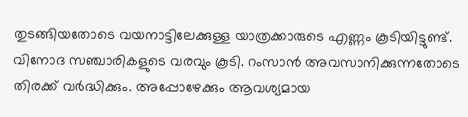തുടങ്ങിയതോടെ വയനാട്ടിലേക്കുള്ള യാത്രക്കാരുടെ എണ്ണം കൂടിയിട്ടുണ്ട്. വിനോദ സഞ്ചാരികളുടെ വരവും കൂടി. റംസാൻ അവസാനിക്കുന്നതോടെ തിരക്ക് വർദ്ധിക്കും. അപ്പോഴേക്കും ആവശ്യമായ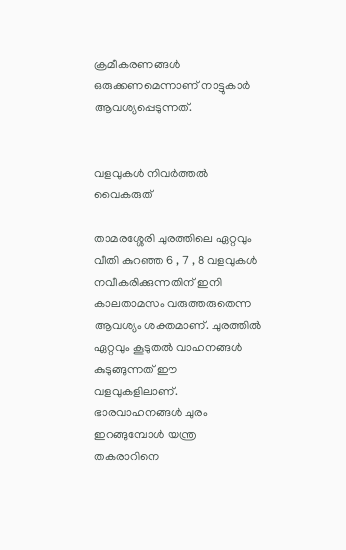ക്രമീകരണങ്ങൾ ഒരുക്കണമെന്നാണ് നാട്ടുകാർ ആവശ്യപ്പെടുന്നത്.


വളവുകൾ നിവർത്തൽ വൈകരുത്

താമരശ്ശേരി ചുരത്തിലെ ഏറ്റവും വീതി കുറഞ്ഞ 6 , 7 , 8 വളവുകൾ നവീകരിക്കുന്നതിന് ഇനി കാലതാമസം വരുത്തരുതെന്ന ആവശ്യം ശക്തമാണ്. ചുരത്തിൽ ഏറ്റവും കൂടുതൽ വാഹനങ്ങൾ കുടുങ്ങുന്നത് ഈ വളവുകളിലാണ്. ഭാരവാഹനങ്ങൾ ചുരം ഇറങ്ങുമ്പോൾ യന്ത്ര തകരാറിനെ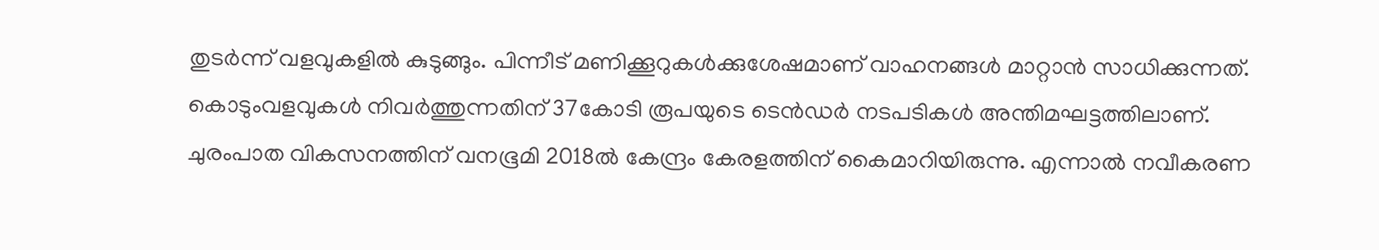തുടർന്ന് വളവുകളിൽ കുടുങ്ങും. പിന്നീട് മണിക്കൂറുകൾക്കുശേഷമാണ് വാഹനങ്ങൾ മാറ്റാൻ സാധിക്കുന്നത്. കൊടുംവളവുകൾ നിവർത്തുന്നതിന് 37കോടി രൂപയുടെ ടെൻഡർ നടപടികൾ അന്തിമഘട്ടത്തിലാണ്.
ചുരംപാത വികസനത്തിന് വനഭൂമി 2018ൽ കേന്ദ്രം കേരളത്തിന് കൈമാറിയിരുന്നു. എന്നാൽ നവീകരണ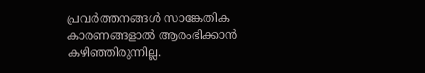പ്രവർത്തനങ്ങൾ സാങ്കേതിക കാരണങ്ങളാൽ ആരംഭിക്കാൻ കഴിഞ്ഞിരുന്നില്ല.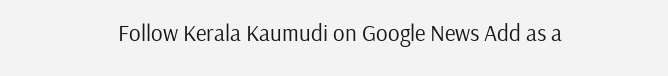Follow Kerala Kaumudi on Google News Add as a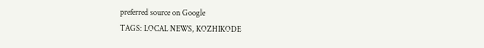preferred source on Google
TAGS: LOCAL NEWS, KOZHIKODE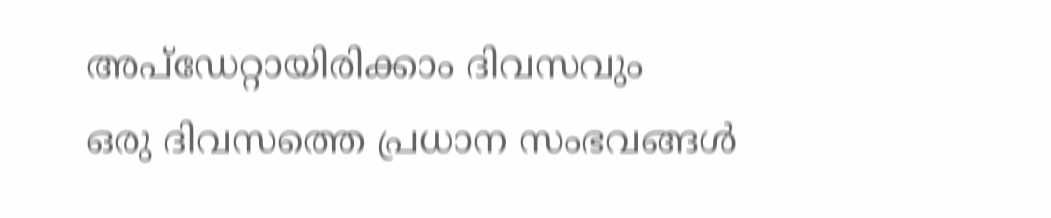അപ്ഡേറ്റായിരിക്കാം ദിവസവും
ഒരു ദിവസത്തെ പ്രധാന സംഭവങ്ങൾ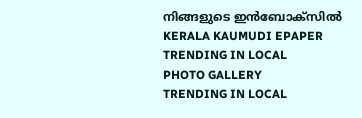നിങ്ങളുടെ ഇൻബോക്സിൽ
KERALA KAUMUDI EPAPER
TRENDING IN LOCAL
PHOTO GALLERY
TRENDING IN LOCAL